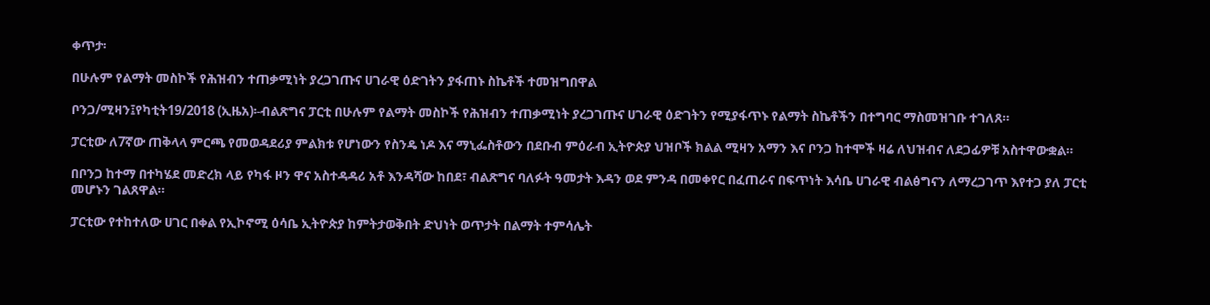ቀጥታ፡

በሁሉም የልማት መስኮች የሕዝብን ተጠቃሚነት ያረጋገጡና ሀገራዊ ዕድገትን ያፋጠኑ ስኬቶች ተመዝግበዋል

ቦንጋ/ሚዛን፤የካቲት19/2018 (ኢዜአ)፡-ብልጽግና ፓርቲ በሁሉም የልማት መስኮች የሕዝብን ተጠቃሚነት ያረጋገጡና ሀገራዊ ዕድገትን የሚያፋጥኑ የልማት ስኬቶችን በተግባር ማስመዝገቡ ተገለጸ።

ፓርቲው ለ7ኛው ጠቅላላ ምርጫ የመወዳደሪያ ምልክቱ የሆነውን የስንዴ ነዶ እና ማኒፌስቶውን በደቡብ ምዕራብ ኢትዮጵያ ህዝቦች ክልል ሚዛን አማን እና ቦንጋ ከተሞች ዛሬ ለህዝብና ለደጋፊዎቹ አስተዋውቋል።

በቦንጋ ከተማ በተካሄደ መድረክ ላይ የካፋ ዞን ዋና አስተዳዳሪ አቶ እንዳሻው ከበደ፣ ብልጽግና ባለፉት ዓመታት እዳን ወደ ምንዳ በመቀየር በፈጠራና በፍጥነት እሳቤ ሀገራዊ ብልፅግናን ለማረጋገጥ እየተጋ ያለ ፓርቲ መሆኑን ገልጸዋል።

ፓርቲው የተከተለው ሀገር በቀል የኢኮኖሚ ዕሳቤ ኢትዮጵያ ከምትታወቅበት ድህነት ወጥታት በልማት ተምሳሌት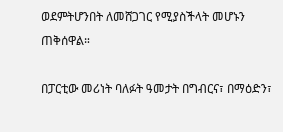ወደምትሆንበት ለመሸጋገር የሚያስችላት መሆኑን ጠቅሰዋል።

በፓርቲው መሪነት ባለፉት ዓመታት በግብርና፣ በማዕድን፣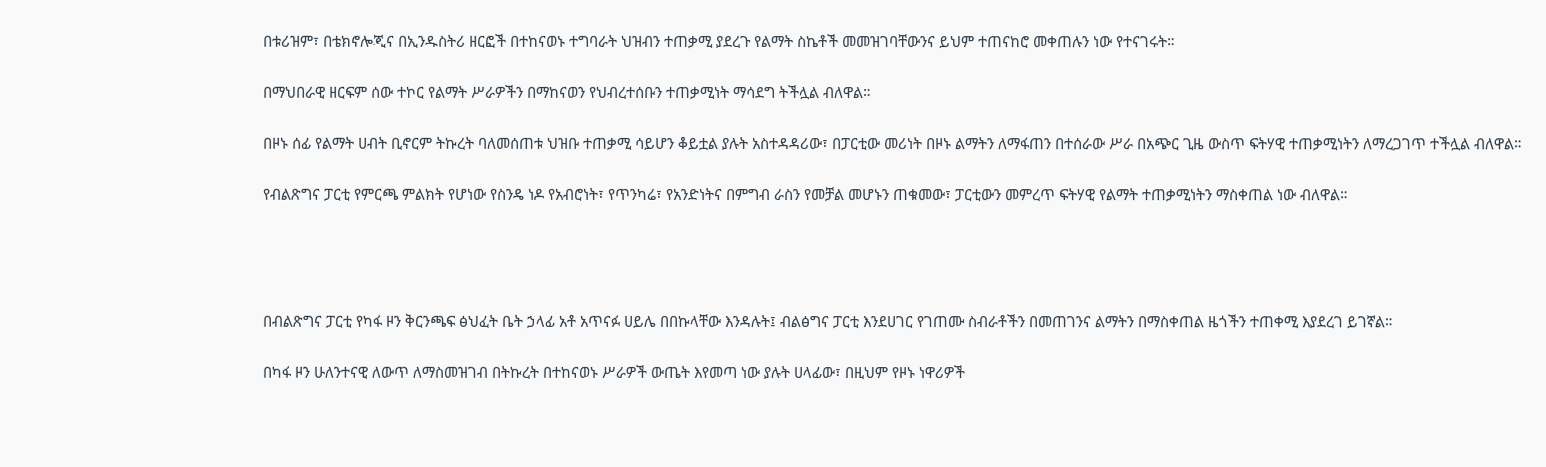በቱሪዝም፣ በቴክኖሎጂና በኢንዱስትሪ ዘርፎች በተከናወኑ ተግባራት ህዝብን ተጠቃሚ ያደረጉ የልማት ስኬቶች መመዝገባቸውንና ይህም ተጠናከሮ መቀጠሉን ነው የተናገሩት።

በማህበራዊ ዘርፍም ሰው ተኮር የልማት ሥራዎችን በማከናወን የህብረተሰቡን ተጠቃሚነት ማሳደግ ትችሏል ብለዋል።

በዞኑ ሰፊ የልማት ሀብት ቢኖርም ትኩረት ባለመሰጠቱ ህዝቡ ተጠቃሚ ሳይሆን ቆይቷል ያሉት አስተዳዳሪው፣ በፓርቲው መሪነት በዞኑ ልማትን ለማፋጠን በተሰራው ሥራ በአጭር ጊዜ ውስጥ ፍትሃዊ ተጠቃሚነትን ለማረጋገጥ ተችሏል ብለዋል።

የብልጽግና ፓርቲ የምርጫ ምልክት የሆነው የስንዴ ነዶ የአብሮነት፣ የጥንካሬ፣ የአንድነትና በምግብ ራስን የመቻል መሆኑን ጠቁመው፣ ፓርቲውን መምረጥ ፍትሃዊ የልማት ተጠቃሚነትን ማስቀጠል ነው ብለዋል።




በብልጽግና ፓርቲ የካፋ ዞን ቅርንጫፍ ፅህፈት ቤት ኃላፊ አቶ አጥናፉ ሀይሌ በበኩላቸው እንዳሉት፤ ብልፅግና ፓርቲ እንደሀገር የገጠሙ ስብራቶችን በመጠገንና ልማትን በማስቀጠል ዜጎችን ተጠቀሚ እያደረገ ይገኛል።

በካፋ ዞን ሁለንተናዊ ለውጥ ለማስመዝገብ በትኩረት በተከናወኑ ሥራዎች ውጤት እየመጣ ነው ያሉት ሀላፊው፣ በዚህም የዞኑ ነዋሪዎች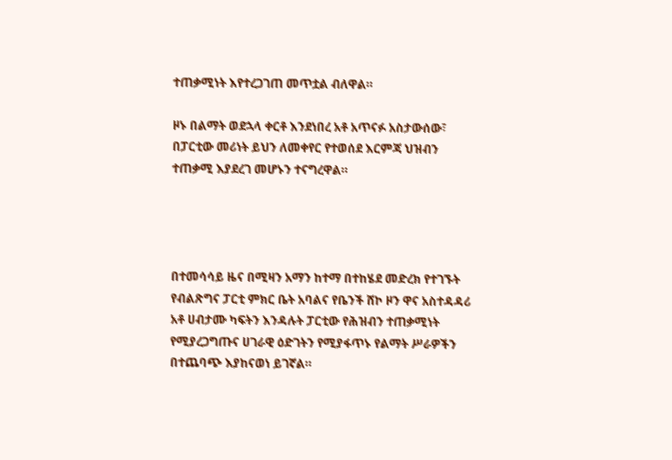ተጠቃሚነት እየተረጋገጠ መጥቷል ብለዋል።

ዞኑ በልማት ወደኋላ ቀርቶ እንደነበረ አቶ አጥናፉ አስታውሰው፣ በፓርቲው መሪነት ይህን ለመቀየር የተወሰደ እርምጃ ህዝብን ተጠቃሚ እያደረገ መሆኑን ተናግረዋል።




በተመሳሳይ ዜና በሚዛን አማን ከተማ በተከሄደ መድረክ የተገኙት የብልጽግና ፓርቲ ምክር ቤት አባልና የቤንች ሸኮ ዞን ዋና አስተዳዳሪ አቶ ሀብታሙ ካፍትን እንዳሉት ፓርቲው የሕዝብን ተጠቃሚነት የሚያረጋግጡና ሀገራዊ ዕድገትን የሚያፋጥኑ የልማት ሥራዎችን በተጨባጭ እያከናወነ ይገኛል።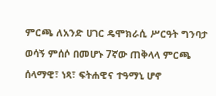ምርጫ ለአንድ ሀገር ዴሞክራሲ ሥርዓት ግንባታ ወሳኝ ምሰሶ በመሆኑ 7ኛው ጠቅላላ ምርጫ ሰላማዊ፣ ነጻ፣ ፍትሐዊና ተዓማኒ ሆኖ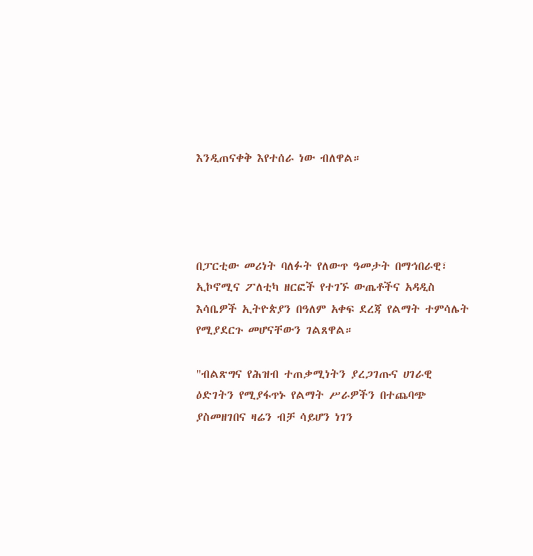እንዲጠናቀቅ እየተሰራ ነው ብለዋል።




በፓርቲው መሪነት ባለፉት የለውጥ ዓመታት በማኅበራዊ፣ ኢኮኖሚና ፖለቲካ ዘርፎች የተገኙ ውጤቶችና አዳዲስ እሳቤዎች ኢትዮጵያን በዓለም አቀፍ ደረጃ የልማት ተምሳሌት የሚያደርጉ መሆናቸውን ገልጸዋል።

"ብልጽግና የሕዝብ ተጠቃሚነትን ያረጋገጡና ሀገራዊ ዕድገትን የሚያፋጥኑ የልማት ሥራዎችን በተጨባጭ ያስመዘገበና ዛሬን ብቻ ሳይሆን ነገን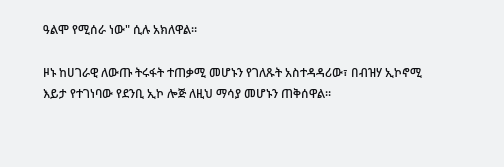ዓልሞ የሚሰራ ነው" ሲሉ አክለዋል።

ዞኑ ከሀገራዊ ለውጡ ትሩፋት ተጠቃሚ መሆኑን የገለጹት አስተዳዳሪው፣ በብዝሃ ኢኮኖሚ እይታ የተገነባው የደንቢ ኢኮ ሎጅ ለዚህ ማሳያ መሆኑን ጠቅሰዋል።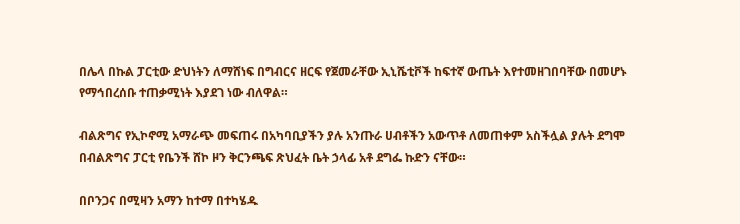በሌላ በኩል ፓርቲው ድህነትን ለማሸነፍ በግብርና ዘርፍ የጀመራቸው ኢኒሼቲቮች ከፍተኛ ውጤት እየተመዘገበባቸው በመሆኑ የማኅበረሰቡ ተጠቃሚነት እያደገ ነው ብለዋል።

ብልጽግና የኢኮኖሚ አማራጭ መፍጠሩ በአካባቢያችን ያሉ አንጡራ ሀብቶችን አውጥቶ ለመጠቀም አስችሏል ያሉት ደግሞ በብልጽግና ፓርቲ የቤንች ሸኮ ዞን ቅርንጫፍ ጽህፈት ቤት ኃላፊ አቶ ደግፌ ኩድን ናቸው።

በቦንጋና በሚዛን አማን ከተማ በተካሄዱ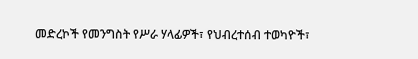መድረኮች የመንግስት የሥራ ሃላፊዎች፣ የህብረተሰብ ተወካዮች፣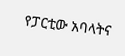የፓርቲው አባላትና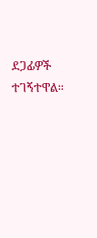ደጋፊዎች ተገኝተዋል።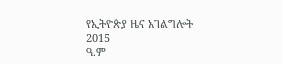የኢትዮጵያ ዜና አገልግሎት
2015
ዓ.ም